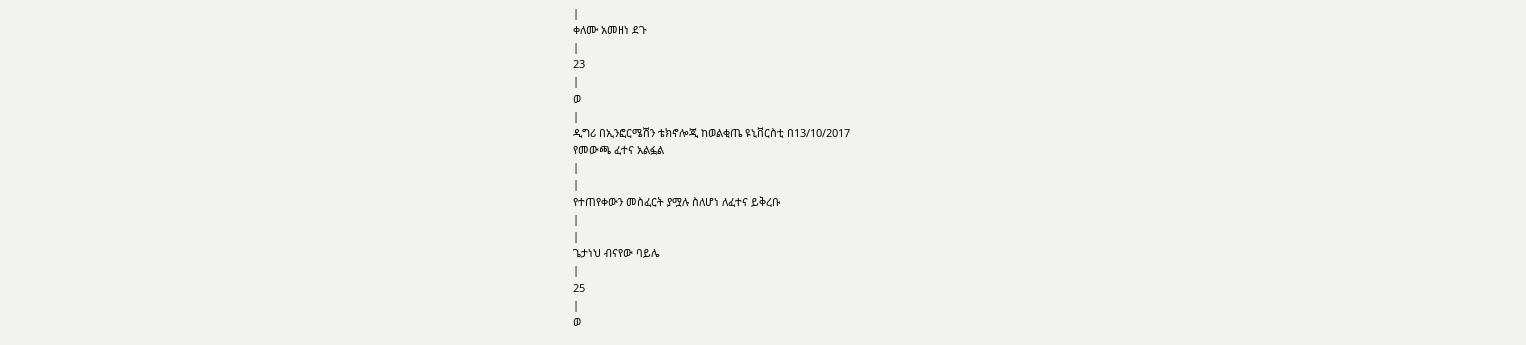|
ቀለሙ አመዘነ ደጉ
|
23
|
ወ
|
ዲግሪ በኢንፎርሜሽን ቴክኖሎጂ ከወልቂጤ ዩኒቨርስቲ በ13/10/2017
የመውጫ ፈተና አልፏል
|
|
የተጠየቀውን መስፈርት ያሟሉ ስለሆነ ለፈተና ይቅረቡ
|
|
ጌታነህ ብናየው ባይሌ
|
25
|
ወ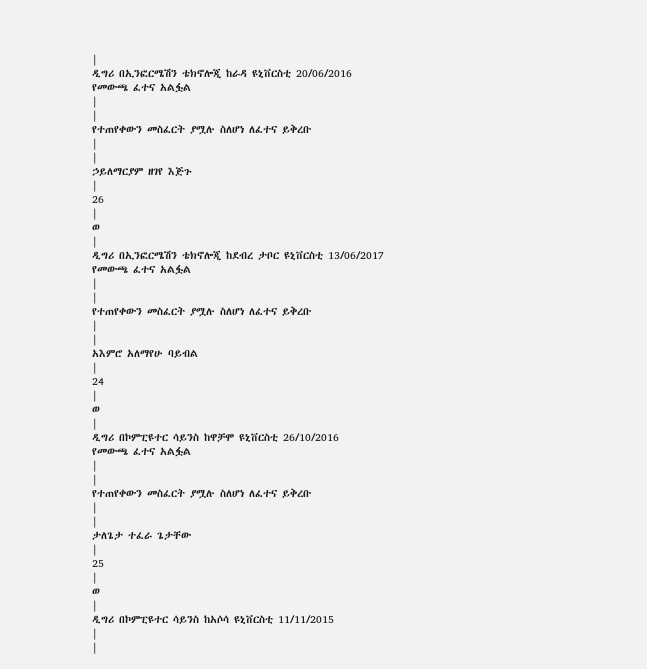|
ዲግሪ በኢንፎርሜሽን ቴክኖሎጂ ከራዳ ዩኒቨርስቲ 20/06/2016
የመውጫ ፈተና አልፏል
|
|
የተጠየቀውን መስፈርት ያሟሉ ስለሆነ ለፈተና ይቅረቡ
|
|
ኃይለማርያም ዘገየ እጅጉ
|
26
|
ወ
|
ዲግሪ በኢንፎርሜሽን ቴክኖሎጂ ከደብረ ታቦር ዩኒቨርስቲ 13/06/2017
የመውጫ ፈተና አልፏል
|
|
የተጠየቀውን መስፈርት ያሟሉ ስለሆነ ለፈተና ይቅረቡ
|
|
አእምሮ አለማየሁ ባይብል
|
24
|
ወ
|
ዲግሪ በኮምፒዩተር ሳይንስ ከዋቻሞ ዩኒቨርስቲ 26/10/2016
የመውጫ ፈተና አልፏል
|
|
የተጠየቀውን መስፈርት ያሟሉ ስለሆነ ለፈተና ይቅረቡ
|
|
ታለጌታ ተፈራ ጌታቸው
|
25
|
ወ
|
ዲግሪ በኮምፒዩተር ሳይንስ ከአሶሳ ዩኒቨርስቲ 11/11/2015
|
|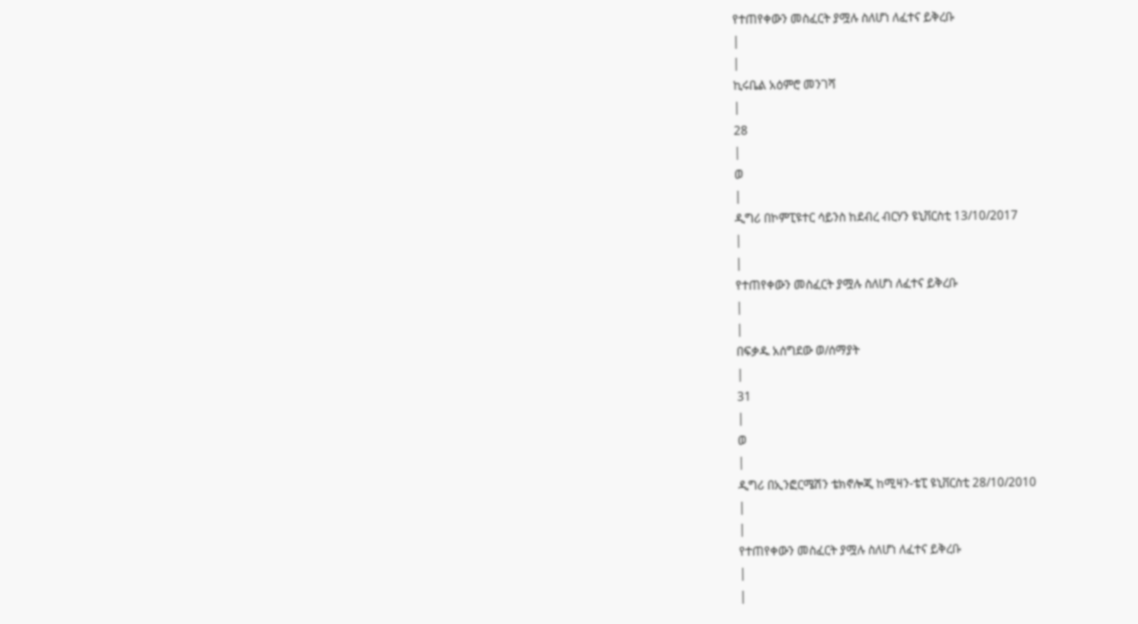የተጠየቀውን መስፈርት ያሟሉ ስለሆነ ለፈተና ይቅረቡ
|
|
ኪሩቤል አዕምሮ መንገሻ
|
28
|
ወ
|
ዲግሪ በኮምፒዩተር ሳይንስ ከደብረ ብርሃን ዩኒቨርስቲ 13/10/2017
|
|
የተጠየቀውን መስፈርት ያሟሉ ስለሆነ ለፈተና ይቅረቡ
|
|
በፍቃዱ አሰግደው ወ/ሰማያት
|
31
|
ወ
|
ዲግሪ በኢንፎርሜሽን ቴክኖሎጂ ከሚዛን-ቴፒ ዩኒቨርስቲ 28/10/2010
|
|
የተጠየቀውን መስፈርት ያሟሉ ስለሆነ ለፈተና ይቅረቡ
|
|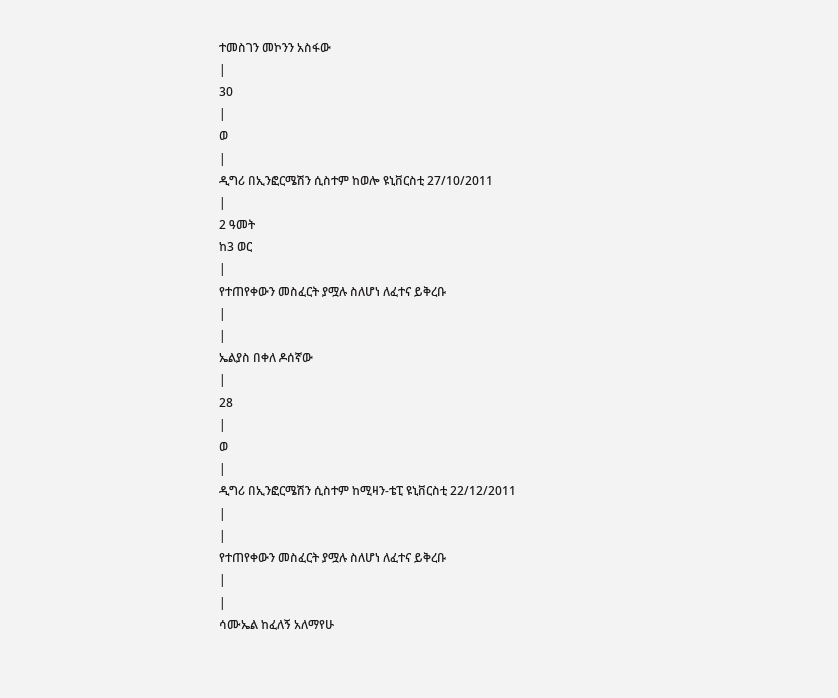ተመስገን መኮንን አስፋው
|
30
|
ወ
|
ዲግሪ በኢንፎርሜሽን ሲስተም ከወሎ ዩኒቨርስቲ 27/10/2011
|
2 ዓመት
ከ3 ወር
|
የተጠየቀውን መስፈርት ያሟሉ ስለሆነ ለፈተና ይቅረቡ
|
|
ኤልያስ በቀለ ዶሰኛው
|
28
|
ወ
|
ዲግሪ በኢንፎርሜሽን ሲስተም ከሚዛን-ቴፒ ዩኒቨርስቲ 22/12/2011
|
|
የተጠየቀውን መስፈርት ያሟሉ ስለሆነ ለፈተና ይቅረቡ
|
|
ሳሙኤል ከፈለኝ አለማየሁ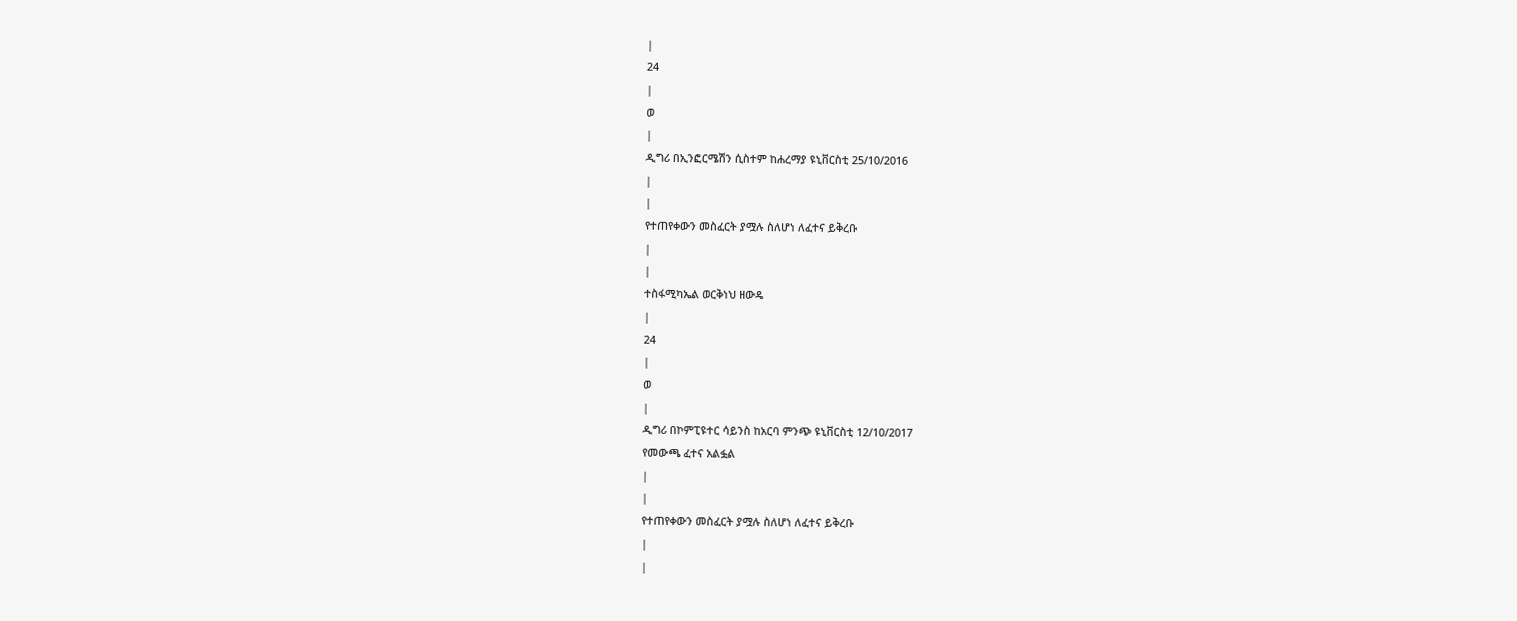|
24
|
ወ
|
ዲግሪ በኢንፎርሜሽን ሲስተም ከሐረማያ ዩኒቨርስቲ 25/10/2016
|
|
የተጠየቀውን መስፈርት ያሟሉ ስለሆነ ለፈተና ይቅረቡ
|
|
ተስፋሚካኤል ወርቅነህ ዘውዴ
|
24
|
ወ
|
ዲግሪ በኮምፒዩተር ሳይንስ ከአርባ ምንጭ ዩኒቨርስቲ 12/10/2017
የመውጫ ፈተና አልፏል
|
|
የተጠየቀውን መስፈርት ያሟሉ ስለሆነ ለፈተና ይቅረቡ
|
|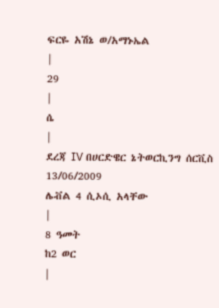ፍርዬ አሽኔ ወ/አማኑኤል
|
29
|
ሴ
|
ደረጃ IV በሀርድዌር ኔትወርኪንግ ሰርቪስ 13/06/2009
ሌቭል 4 ሲኦሲ አላቸው
|
8 ዓመት
ከ2 ወር
|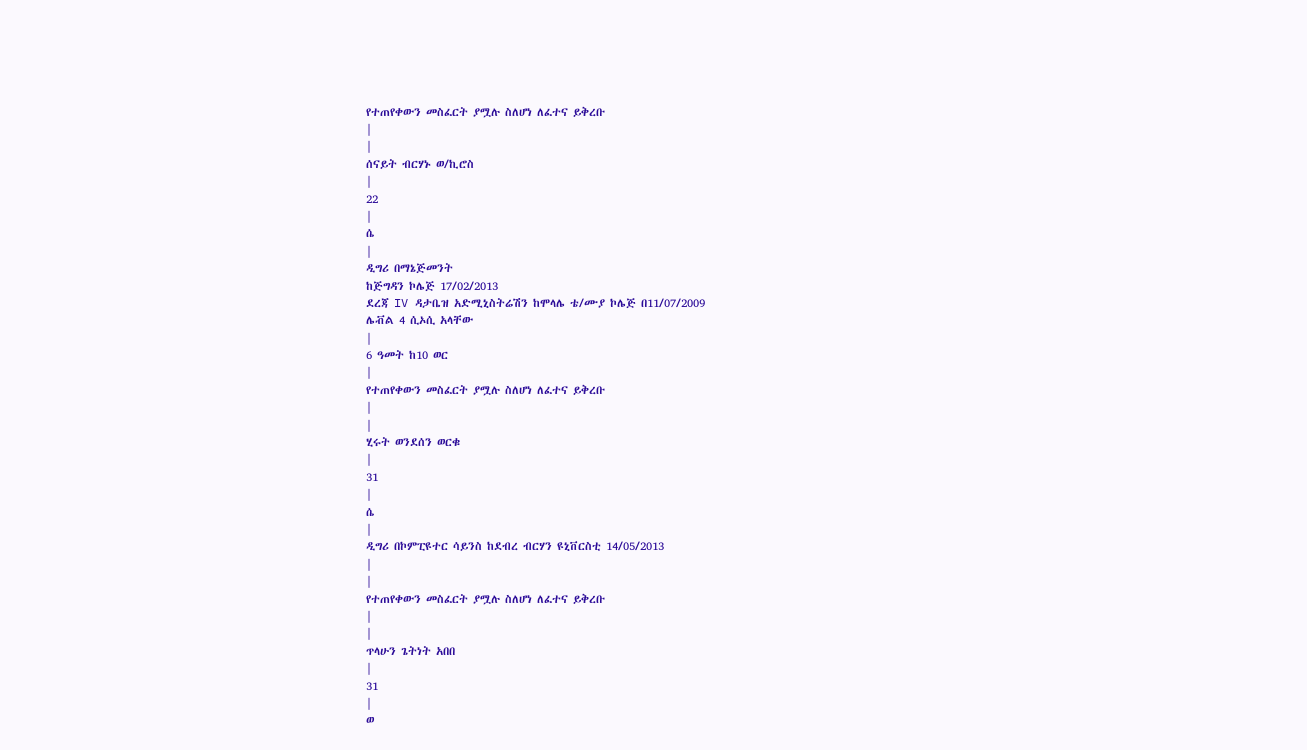የተጠየቀውን መስፈርት ያሟሉ ስለሆነ ለፈተና ይቅረቡ
|
|
ሰናይት ብርሃኑ ወ/ኪሮስ
|
22
|
ሴ
|
ዲግሪ በማኔጅመንት
ከጅግዳን ኮሌጅ 17/02/2013
ደረጃ IV ዳታቤዝ አድሚኒስትሬሽን ከሞላሌ ቴ/ሙያ ኮሌጅ በ11/07/2009
ሌቭል 4 ሲኦሲ አላቸው
|
6 ዓመት ከ10 ወር
|
የተጠየቀውን መስፈርት ያሟሉ ስለሆነ ለፈተና ይቅረቡ
|
|
ሂሩት ወንደሰን ወርቁ
|
31
|
ሴ
|
ዲግሪ በኮምፒዩተር ሳይንስ ከደብረ ብርሃን ዩኒቨርስቲ 14/05/2013
|
|
የተጠየቀውን መስፈርት ያሟሉ ስለሆነ ለፈተና ይቅረቡ
|
|
ጥላሁን ጌትነት አበበ
|
31
|
ወ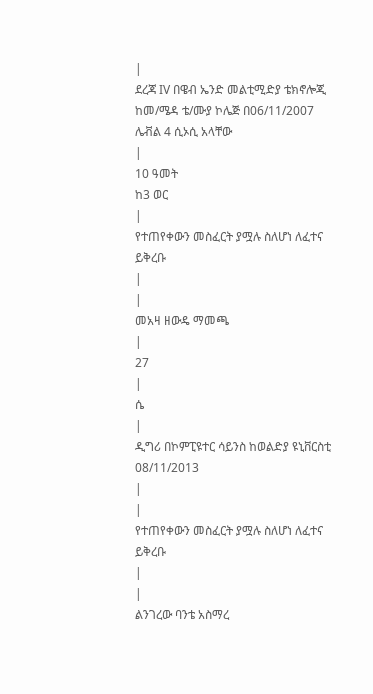|
ደረጃ IV በዌብ ኤንድ መልቲሚድያ ቴክኖሎጂ ከመ/ሜዳ ቴ/ሙያ ኮሌጅ በ06/11/2007
ሌቭል 4 ሲኦሲ አላቸው
|
10 ዓመት
ከ3 ወር
|
የተጠየቀውን መስፈርት ያሟሉ ስለሆነ ለፈተና ይቅረቡ
|
|
መአዛ ዘውዴ ማመጫ
|
27
|
ሴ
|
ዲግሪ በኮምፒዩተር ሳይንስ ከወልድያ ዩኒቨርስቲ 08/11/2013
|
|
የተጠየቀውን መስፈርት ያሟሉ ስለሆነ ለፈተና ይቅረቡ
|
|
ልንገረው ባንቴ አስማረ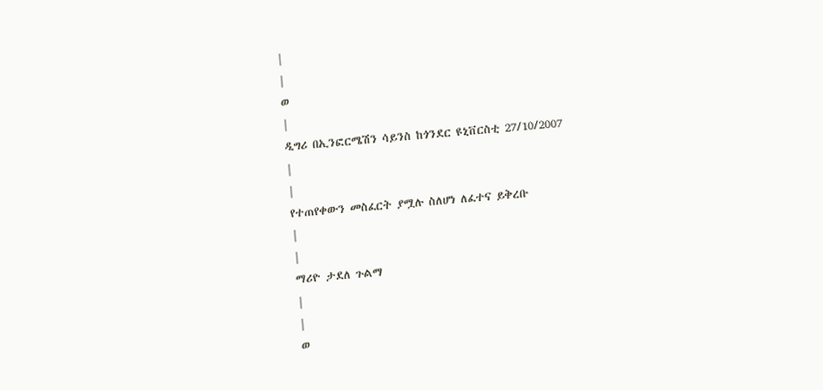|
|
ወ
|
ዲግሪ በኢንፎርሜሽን ሳይንስ ከጎንደር ዩኒቨርስቲ 27/10/2007
|
|
የተጠየቀውን መስፈርት ያሟሉ ስለሆነ ለፈተና ይቅረቡ
|
|
ማሪዮ ታደለ ጉልማ
|
|
ወ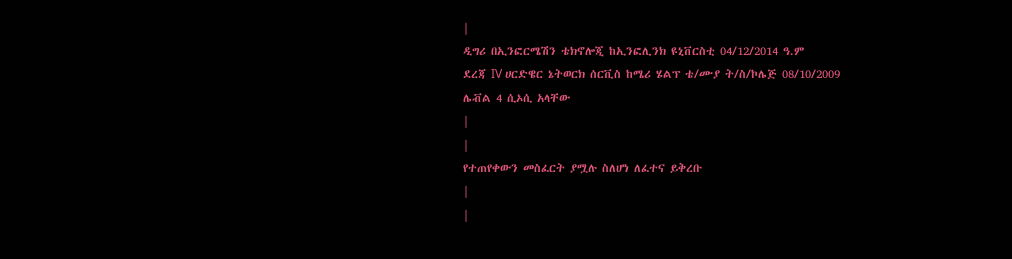|
ዲግሪ በኢንፎርሜሽን ቴክኖሎጂ ከኢንፎሊንክ ዩኒቨርስቲ 04/12/2014 ዓ.ም
ደረጃ IV ሀርድዌር ኔትወርክ ሰርቪስ ከሜሪ ሄልፕ ቴ/ሙያ ት/ስ/ኮሌጅ 08/10/2009
ሌቭል 4 ሲኦሲ አላቸው
|
|
የተጠየቀውን መስፈርት ያሟሉ ስለሆነ ለፈተና ይቅረቡ
|
|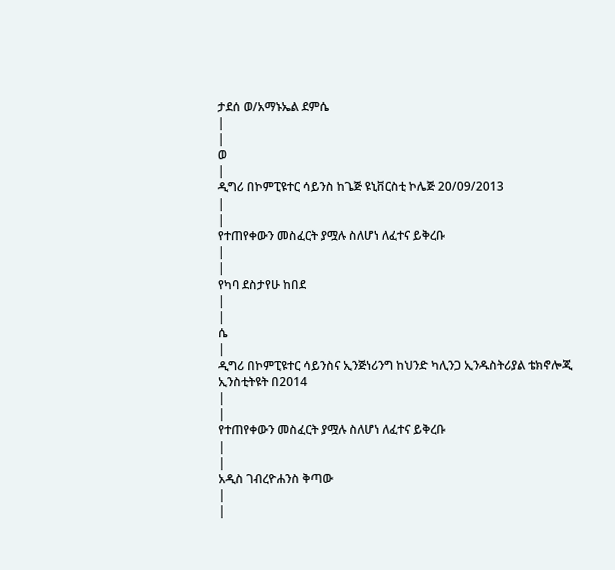ታደሰ ወ/አማኑኤል ደምሴ
|
|
ወ
|
ዲግሪ በኮምፒዩተር ሳይንስ ከጌጅ ዩኒቨርስቲ ኮሌጅ 20/09/2013
|
|
የተጠየቀውን መስፈርት ያሟሉ ስለሆነ ለፈተና ይቅረቡ
|
|
የካባ ደስታየሁ ከበደ
|
|
ሴ
|
ዲግሪ በኮምፒዩተር ሳይንስና ኢንጅነሪንግ ከህንድ ካሊንጋ ኢንዱስትሪያል ቴክኖሎጂ ኢንስቲትዩት በ2014
|
|
የተጠየቀውን መስፈርት ያሟሉ ስለሆነ ለፈተና ይቅረቡ
|
|
አዲስ ገብረዮሐንስ ቅጣው
|
|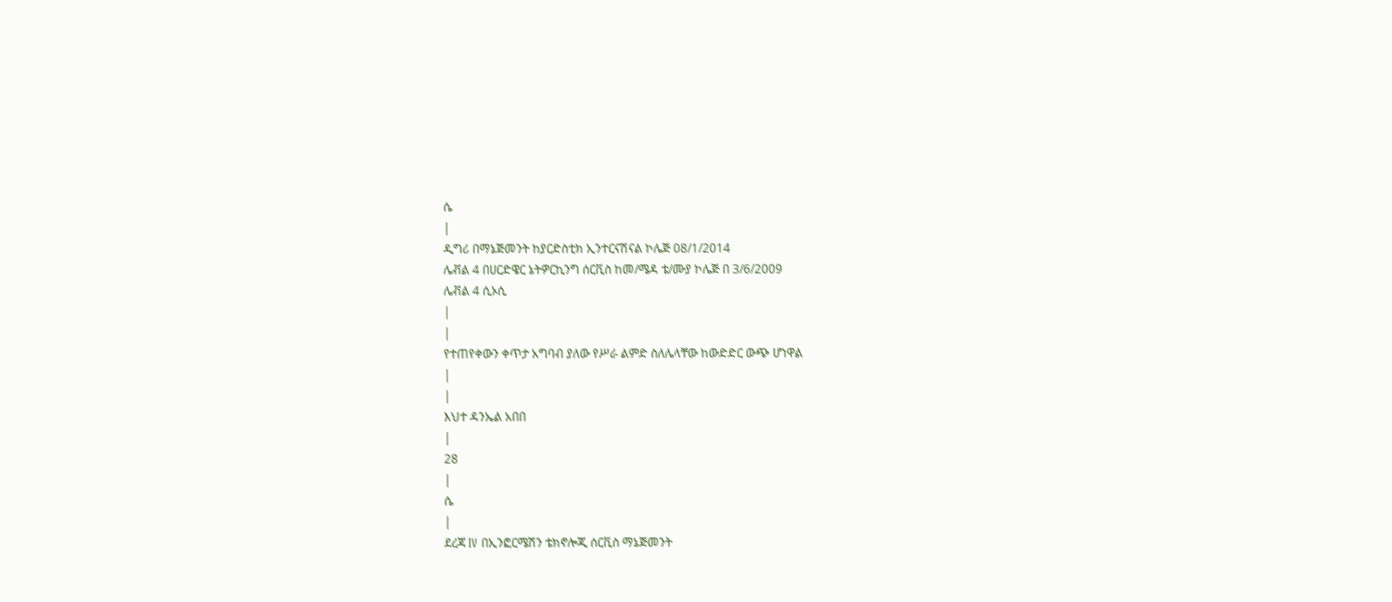ሴ
|
ዲግሪ በማኔጅመንት ከያርድስቲክ ኢንተርናሽናል ኮሌጅ 08/1/2014
ሌቭል 4 በሀርድዌር ኔትዎርኪንግ ሰርቪስ ከመ/ሜዳ ቴ/ሙያ ኮሌጅ በ 3/6/2009
ሌቭል 4 ሲኦሲ
|
|
የተጠየቀውን ቀጥታ አግባብ ያለው የሥራ ልምድ ስለሌላቸው ከውድድር ውጭ ሆነዋል
|
|
እህተ ዳንኤል አበበ
|
28
|
ሴ
|
ደረጃ IV በኢንፎርሜሽን ቴክኖሎጂ ሰርቪስ ማኔጅመንት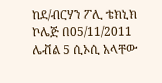ከደ/ብርሃን ፖሊ ቴክኒክ ኮሌጅ በ05/11/2011
ሌቭል 5 ሲኦሲ አላቸው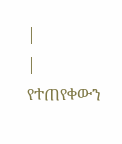|
|
የተጠየቀውን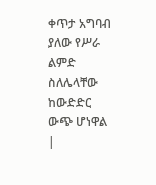ቀጥታ አግባብ ያለው የሥራ ልምድ ስለሌላቸው ከውድድር ውጭ ሆነዋል
|